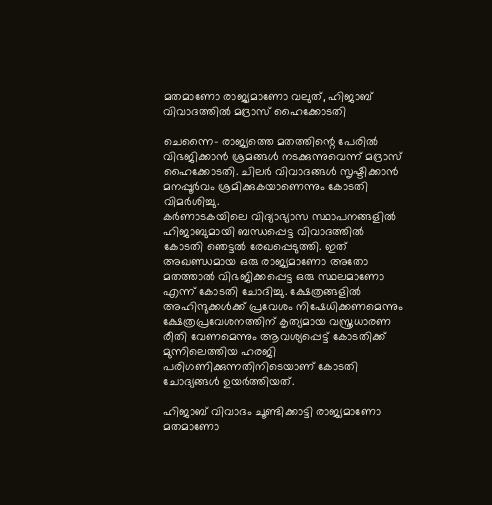മതമാണോ രാജ്യമാണോ വലുത്, ഹിജാബ് വിവാദത്തില്‍ മദ്രാസ് ഹൈക്കോടതി

ചെന്നൈ- രാജ്യത്തെ മതത്തിന്റെ പേരില്‍ വിഭജിക്കാന്‍ ശ്രമങ്ങള്‍ നടക്കുന്നുവെന്ന് മദ്രാസ് ഹൈക്കോടതി. ചിലര്‍ വിവാദങ്ങള്‍ സൃഷ്ടിക്കാന്‍ മനപ്പൂര്‍വം ശ്രമിക്കുകയാണെന്നും കോടതി വിമര്‍ശിച്ചു.
കര്‍ണാടകയിലെ വിദ്യാഭ്യാസ സ്ഥാപനങ്ങളില്‍ ഹിജാബുമായി ബന്ധപ്പെട്ട വിവാദത്തില്‍ കോടതി ഞെട്ടല്‍ രേഖപ്പെടുത്തി. ഇത് അഖണ്ഡമായ ഒരു രാജ്യമാണോ അതോ മതത്താല്‍ വിഭജിക്കപ്പെട്ട ഒരു സ്ഥലമാണോ എന്ന് കോടതി ചോദിച്ചു. ക്ഷേത്രങ്ങളില്‍ അഹിന്ദുക്കള്‍ക്ക് പ്രവേശം നിഷേധിക്കണമെന്നും ക്ഷേത്രപ്രവേശനത്തിന് കൃത്യമായ വസ്ത്രധാരണ രീതി വേണമെന്നും ആവശ്യപ്പെട്ട് കോടതിക്ക് മുന്നിലെത്തിയ ഹരജി പരിഗണിക്കുന്നതിനിടെയാണ് കോടതി ചോദ്യങ്ങള്‍ ഉയര്‍ത്തിയത്.

ഹിജാബ് വിവാദം ചൂണ്ടിക്കാട്ടി രാജ്യമാണോ മതമാണോ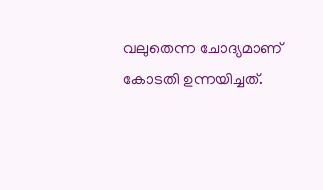വലുതെന്ന ചോദ്യമാണ് കോടതി ഉന്നയിച്ചത്.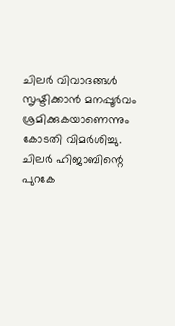ചിലര്‍ വിവാദങ്ങള്‍ സൃഷ്ടിക്കാന്‍ മനപ്പൂര്‍വം ശ്രമിക്കുകയാണെന്നും കോടതി വിമര്‍ശിച്ചു. ചിലര്‍ ഹിജാബിന്റെ പുറകേ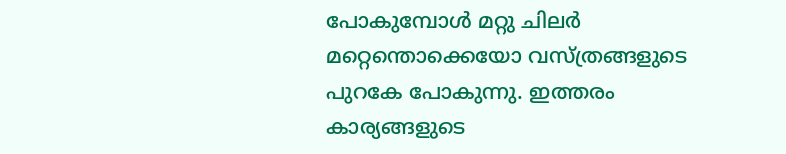പോകുമ്പോള്‍ മറ്റു ചിലര്‍ മറ്റെന്തൊക്കെയോ വസ്ത്രങ്ങളുടെ പുറകേ പോകുന്നു. ഇത്തരം കാര്യങ്ങളുടെ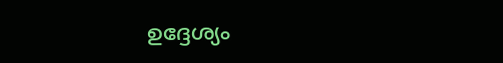ഉദ്ദേശ്യം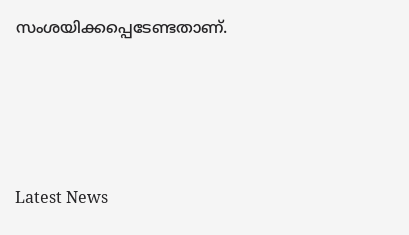സംശയിക്കപ്പെടേണ്ടതാണ്.





Latest News